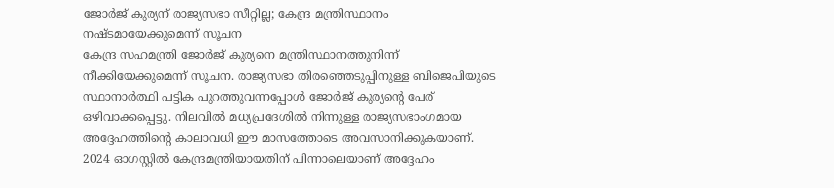ജോർജ് കുര്യന് രാജ്യസഭാ സീറ്റില്ല; കേന്ദ്ര മന്ത്രിസ്ഥാനം നഷ്ടമായേക്കുമെന്ന് സൂചന
കേന്ദ്ര സഹമന്ത്രി ജോർജ് കുര്യനെ മന്ത്രിസ്ഥാനത്തുനിന്ന് നീക്കിയേക്കുമെന്ന് സൂചന. രാജ്യസഭാ തിരഞ്ഞെടുപ്പിനുള്ള ബിജെപിയുടെ സ്ഥാനാർത്ഥി പട്ടിക പുറത്തുവന്നപ്പോൾ ജോർജ് കുര്യന്റെ പേര് ഒഴിവാക്കപ്പെട്ടു. നിലവിൽ മധ്യപ്രദേശിൽ നിന്നുള്ള രാജ്യസഭാംഗമായ അദ്ദേഹത്തിന്റെ കാലാവധി ഈ മാസത്തോടെ അവസാനിക്കുകയാണ്. 2024 ഓഗസ്റ്റിൽ കേന്ദ്രമന്ത്രിയായതിന് പിന്നാലെയാണ് അദ്ദേഹം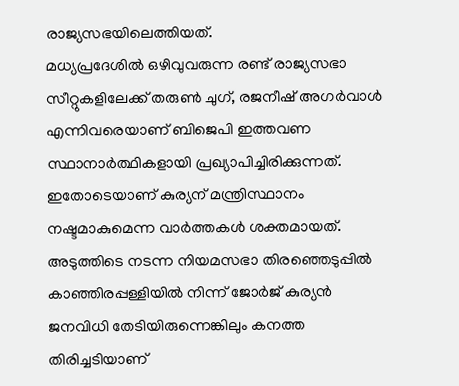രാജ്യസഭയിലെത്തിയത്.
മധ്യപ്രദേശിൽ ഒഴിവുവരുന്ന രണ്ട് രാജ്യസഭാ സീറ്റുകളിലേക്ക് തരുൺ ചുഗ്, രജനീഷ് അഗർവാൾ എന്നിവരെയാണ് ബിജെപി ഇത്തവണ സ്ഥാനാർത്ഥികളായി പ്രഖ്യാപിച്ചിരിക്കുന്നത്. ഇതോടെയാണ് കുര്യന് മന്ത്രിസ്ഥാനം നഷ്ടമാകുമെന്ന വാർത്തകൾ ശക്തമായത്. അടുത്തിടെ നടന്ന നിയമസഭാ തിരഞ്ഞെടുപ്പിൽ കാഞ്ഞിരപ്പള്ളിയിൽ നിന്ന് ജോർജ് കുര്യൻ ജനവിധി തേടിയിരുന്നെങ്കിലും കനത്ത തിരിച്ചടിയാണ്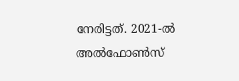നേരിട്ടത്. 2021-ൽ അൽഫോൺസ്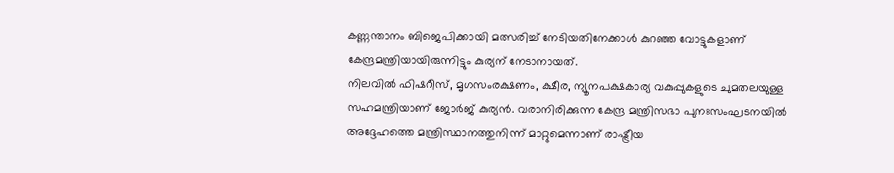കണ്ണന്താനം ബിജെപിക്കായി മത്സരിച്ച് നേടിയതിനേക്കാൾ കുറഞ്ഞ വോട്ടുകളാണ് കേന്ദ്രമന്ത്രിയായിരുന്നിട്ടും കുര്യന് നേടാനായത്.
നിലവിൽ ഫിഷറീസ്, മൃഗസംരക്ഷണം, ക്ഷീര, ന്യൂനപക്ഷകാര്യ വകുപ്പുകളുടെ ചുമതലയുള്ള സഹമന്ത്രിയാണ് ജോർജ് കുര്യൻ. വരാനിരിക്കുന്ന കേന്ദ്ര മന്ത്രിസഭാ പുനഃസംഘടനയിൽ അദ്ദേഹത്തെ മന്ത്രിസ്ഥാനത്തുനിന്ന് മാറ്റുമെന്നാണ് രാഷ്ട്രീയ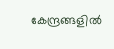കേന്ദ്രങ്ങളിൽ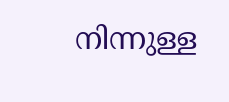നിന്നുള്ള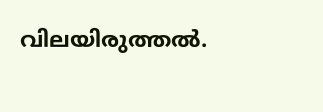വിലയിരുത്തൽ.